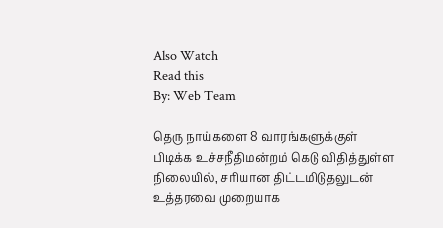Also Watch
Read this
By: Web Team

தெரு நாய்களை 8 வாரங்களுக்குள் பிடிக்க உச்சநீதிமன்றம் கெடு விதித்துள்ள நிலையில், சரியான திட்டமிடுதலுடன் உத்தரவை முறையாக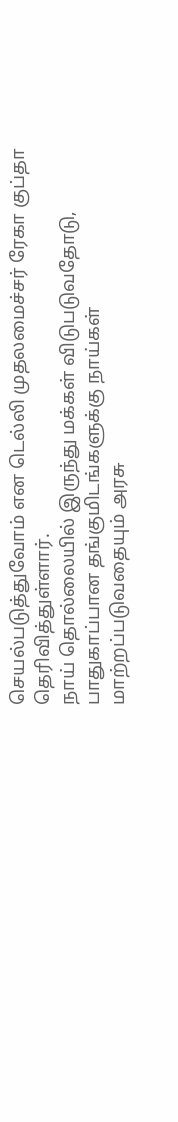செயல்படுத்துவோம் என டெல்லி முதலமைச்சர் ரேகா குப்தா தெரிவித்துள்ளார்.
நாய் தொல்லையில் இருந்து மக்கள் விடுபடுவதோடு, பாதுகாப்பான தங்குமிடங்களுக்கு நாய்கள் மாற்றப்படுவதையும் அரசு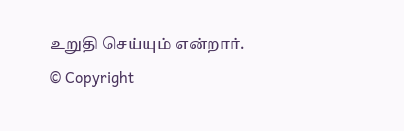உறுதி செய்யும் என்றார்.
© Copyright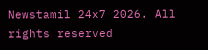Newstamil 24x7 2026. All rights reserved